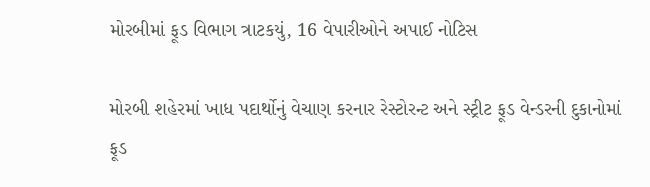મોરબીમાં ફૂડ વિભાગ ત્રાટકયું, 16 વેપારીઓને અપાઈ નોટિસ

મોરબી શહેરમાં ખાધ પદાર્થોનું વેચાણ કરનાર રેસ્ટોરન્ટ અને સ્ટ્રીટ ફૂડ વેન્ડરની દુકાનોમાં ફૂડ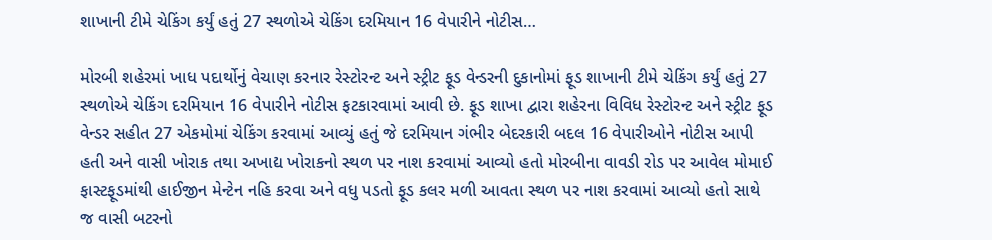શાખાની ટીમે ચેકિંગ કર્યું હતું 27 સ્થળોએ ચેકિંગ દરમિયાન 16 વેપારીને નોટીસ…

મોરબી શહેરમાં ખાધ પદાર્થોનું વેચાણ કરનાર રેસ્ટોરન્ટ અને સ્ટ્રીટ ફૂડ વેન્ડરની દુકાનોમાં ફૂડ શાખાની ટીમે ચેકિંગ કર્યું હતું 27 સ્થળોએ ચેકિંગ દરમિયાન 16 વેપારીને નોટીસ ફટકારવામાં આવી છે. ફૂડ શાખા દ્વારા શહેરના વિવિધ રેસ્ટોરન્ટ અને સ્ટ્રીટ ફૂડ વેન્ડર સહીત 27 એકમોમાં ચેકિંગ કરવામાં આવ્યું હતું જે દરમિયાન ગંભીર બેદરકારી બદલ 16 વેપારીઓને નોટીસ આપી હતી અને વાસી ખોરાક તથા અખાદ્ય ખોરાકનો સ્થળ પર નાશ કરવામાં આવ્યો હતો મોરબીના વાવડી રોડ પર આવેલ મોમાઈ ફાસ્ટફૂડમાંથી હાઈજીન મેન્ટેન નહિ કરવા અને વધુ પડતો ફૂડ કલર મળી આવતા સ્થળ પર નાશ કરવામાં આવ્યો હતો સાથે જ વાસી બટરનો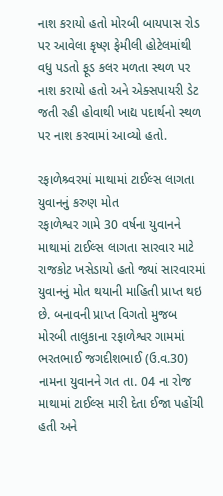નાશ કરાયો હતો મોરબી બાયપાસ રોડ પર આવેલા કૃષ્ણ ફેમીલી હોટેલમાંથી વધુ પડતો ફૂડ કલર મળતા સ્થળ પર નાશ કરાયો હતો અને એક્સપાયરી ડેટ જતી રહી હોવાથી ખાદ્ય પદાર્થનો સ્થળ પર નાશ કરવામાં આવ્યો હતો.

રફાળેશ્ર્વરમાં માથામાં ટાઈલ્સ લાગતા યુવાનનું કરુણ મોત
રફાળેશ્વર ગામે 30 વર્ષના યુવાનને માથામાં ટાઈલ્સ લાગતા સારવાર માટે રાજકોટ ખસેડાયો હતો જ્યાં સારવારમાં યુવાનનું મોત થયાની માહિતી પ્રાપ્ત થઇ છે. બનાવની પ્રાપ્ત વિગતો મુજબ મોરબી તાલુકાના રફાળેશ્વર ગામમાં ભરતભાઈ જગદીશભાઈ (ઉ.વ.30) નામના યુવાનને ગત તા. 04 ના રોજ માથામાં ટાઈલ્સ મારી દેતા ઈજા પહોંચી હતી અને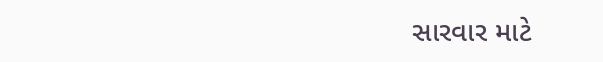સારવાર માટે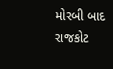મોરબી બાદ રાજકોટ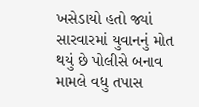ખસેડાયો હતો જ્યાં સારવારમાં યુવાનનું મોત થયું છે પોલીસે બનાવ મામલે વધુ તપાસ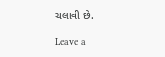ચલાવી છે.

Leave a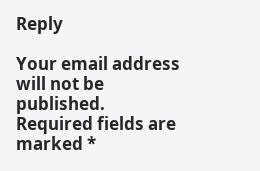Reply

Your email address will not be published. Required fields are marked *